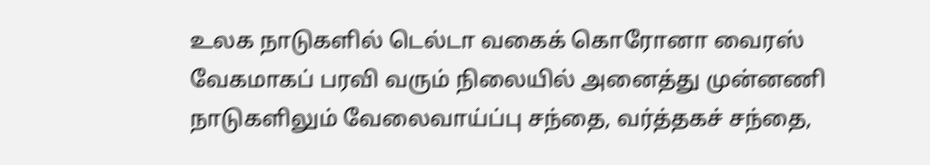உலக நாடுகளில் டெல்டா வகைக் கொரோனா வைரஸ் வேகமாகப் பரவி வரும் நிலையில் அனைத்து முன்னணி நாடுகளிலும் வேலைவாய்ப்பு சந்தை, வர்த்தகச் சந்தை,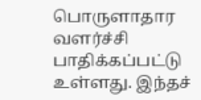பொருளாதார வளர்ச்சி பாதிக்கப்பட்டு உள்ளது. இந்தச்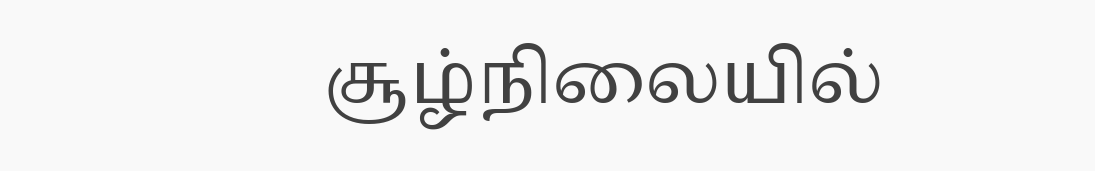சூழ்நிலையில்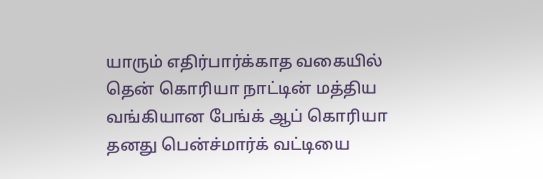யாரும் எதிர்பார்க்காத வகையில் தென் கொரியா நாட்டின் மத்திய வங்கியான பேங்க் ஆப் கொரியா தனது பென்ச்மார்க் வட்டியை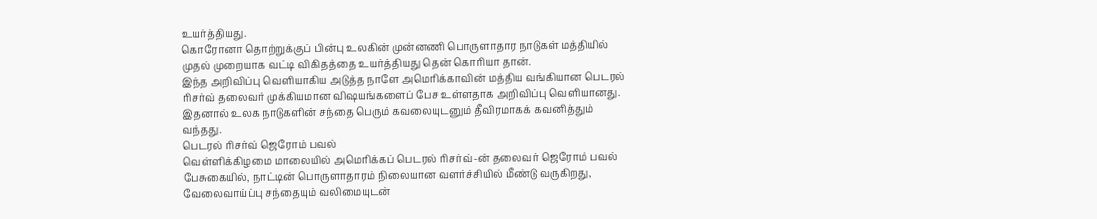உயர்த்தியது.
கொரோனா தொற்றுக்குப் பின்பு உலகின் முன்னணி பொருளாதார நாடுகள் மத்தியில் முதல் முறையாக வட்டி விகிதத்தை உயர்த்தியது தென் கொரியா தான்.
இந்த அறிவிப்பு வெளியாகிய அடுத்த நாளே அமெரிக்காவின் மத்திய வங்கியான பெடரல் ரிசர்வ் தலைவர் முக்கியமான விஷயங்களைப் பேச உள்ளதாக அறிவிப்பு வெளியானது. இதனால் உலக நாடுகளின் சந்தை பெரும் கவலையுடனும் தீவிரமாகக் கவனித்தும் வந்தது.
பெடரல் ரிசர்வ் ஜெரோம் பவல்
வெள்ளிக்கிழமை மாலையில் அமெரிக்கப் பெடரல் ரிசர்வ்-ன் தலைவர் ஜெரோம் பவல் பேசுகையில், நாட்டின் பொருளாதாரம் நிலையான வளர்ச்சியில் மீண்டு வருகிறது, வேலைவாய்ப்பு சந்தையும் வலிமையுடன்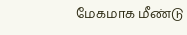மேகமாக மீண்டு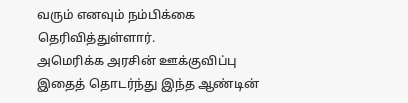வரும் எனவும் நம்பிக்கை தெரிவித்துள்ளார்.
அமெரிக்க அரசின் ஊக்குவிப்பு
இதைத் தொடர்ந்து இந்த ஆண்டின்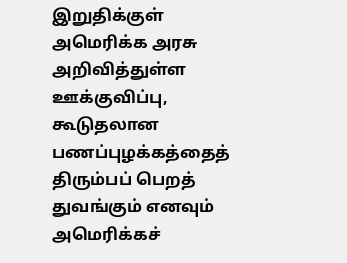இறுதிக்குள் அமெரிக்க அரசு அறிவித்துள்ள ஊக்குவிப்பு, கூடுதலான பணப்புழக்கத்தைத் திரும்பப் பெறத் துவங்கும் எனவும் அமெரிக்கச்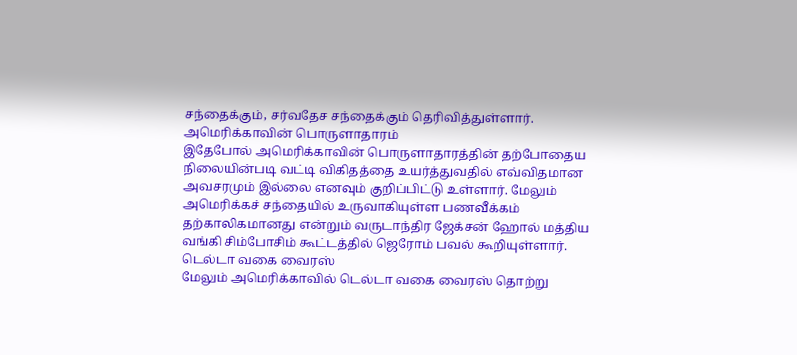சந்தைக்கும், சர்வதேச சந்தைக்கும் தெரிவித்துள்ளார்.
அமெரிக்காவின் பொருளாதாரம்
இதேபோல் அமெரிக்காவின் பொருளாதாரத்தின் தற்போதைய நிலையின்படி வட்டி விகிதத்தை உயர்த்துவதில் எவ்விதமான அவசரமும் இல்லை எனவும் குறிப்பிட்டு உள்ளார். மேலும் அமெரிக்கச் சந்தையில் உருவாகியுள்ள பணவீக்கம் தற்காலிகமானது என்றும் வருடாந்திர ஜேக்சன் ஹோல் மத்திய வங்கி சிம்போசிம் கூட்டத்தில் ஜெரோம் பவல் கூறியுள்ளார்.
டெல்டா வகை வைரஸ்
மேலும் அமெரிக்காவில் டெல்டா வகை வைரஸ் தொற்று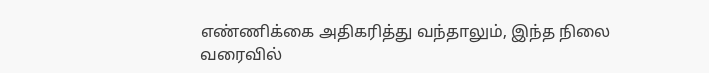எண்ணிக்கை அதிகரித்து வந்தாலும், இந்த நிலை வரைவில்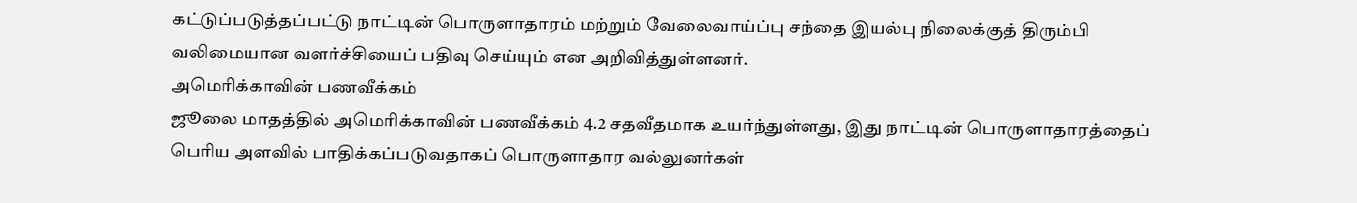கட்டுப்படுத்தப்பட்டு நாட்டின் பொருளாதாரம் மற்றும் வேலைவாய்ப்பு சந்தை இயல்பு நிலைக்குத் திரும்பி வலிமையான வளர்ச்சியைப் பதிவு செய்யும் என அறிவித்துள்ளனர்.
அமெரிக்காவின் பணவீக்கம்
ஜூலை மாதத்தில் அமெரிக்காவின் பணவீக்கம் 4.2 சதவீதமாக உயர்ந்துள்ளது, இது நாட்டின் பொருளாதாரத்தைப் பெரிய அளவில் பாதிக்கப்படுவதாகப் பொருளாதார வல்லுனர்கள்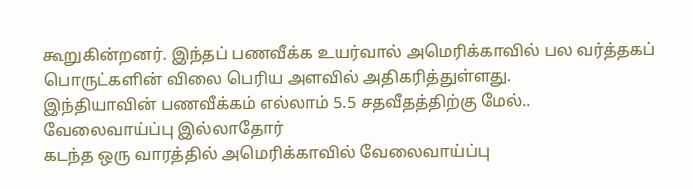கூறுகின்றனர். இந்தப் பணவீக்க உயர்வால் அமெரிக்காவில் பல வர்த்தகப் பொருட்களின் விலை பெரிய அளவில் அதிகரித்துள்ளது.
இந்தியாவின் பணவீக்கம் எல்லாம் 5.5 சதவீதத்திற்கு மேல்..
வேலைவாய்ப்பு இல்லாதோர்
கடந்த ஒரு வாரத்தில் அமெரிக்காவில் வேலைவாய்ப்பு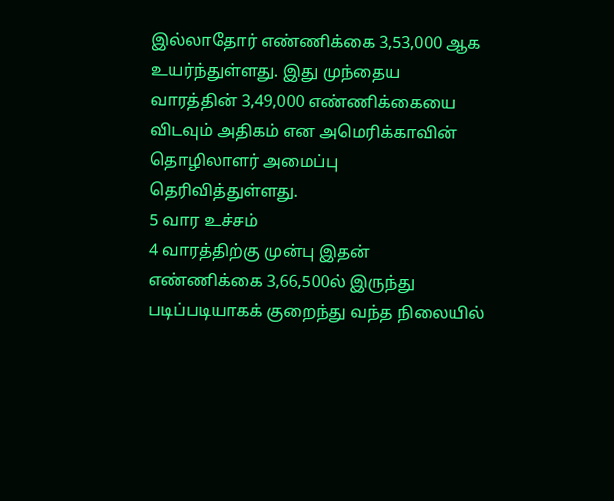இல்லாதோர் எண்ணிக்கை 3,53,000 ஆக உயர்ந்துள்ளது. இது முந்தைய வாரத்தின் 3,49,000 எண்ணிக்கையை விடவும் அதிகம் என அமெரிக்காவின் தொழிலாளர் அமைப்பு தெரிவித்துள்ளது.
5 வார உச்சம்
4 வாரத்திற்கு முன்பு இதன் எண்ணிக்கை 3,66,500ல் இருந்து படிப்படியாகக் குறைந்து வந்த நிலையில்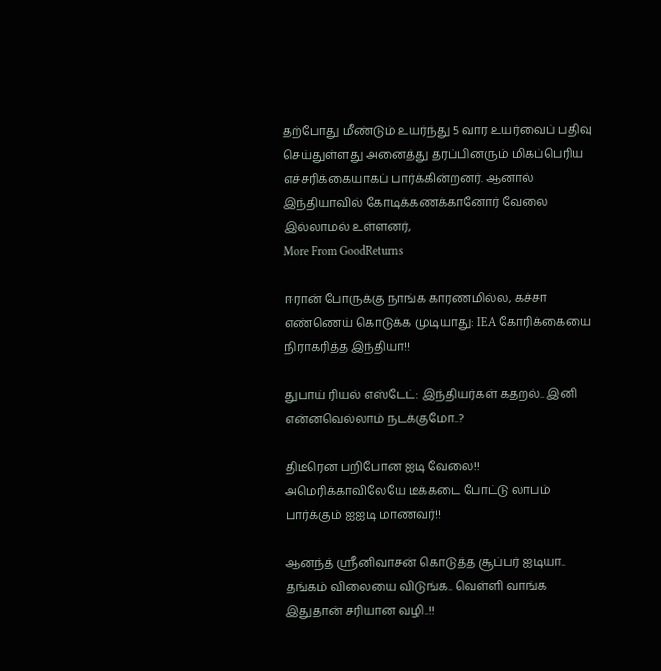தற்போது மீண்டும் உயர்ந்து 5 வார உயர்வைப் பதிவு செய்துள்ளது அனைத்து தரப்பினரும் மிகப்பெரிய எச்சரிக்கையாகப் பார்க்கின்றனர். ஆனால் இந்தியாவில் கோடிக்கணக்கானோர் வேலை இல்லாமல் உள்ளனர்,
More From GoodReturns

ஈரான் போருக்கு நாங்க காரணமில்ல, கச்சா எண்ணெய் கொடுக்க முடியாது: IEA கோரிக்கையை நிராகரித்த இந்தியா!!

துபாய் ரியல் எஸ்டேட்: இந்தியர்கள் கதறல்.. இனி என்னவெல்லாம் நடக்குமோ..?

திடீரென பறிபோன ஐடி வேலை!! அமெரிக்காவிலேயே டீக்கடை போட்டு லாபம் பார்க்கும் ஐஐடி மாணவர்!!

ஆனந்த் ஸ்ரீனிவாசன் கொடுத்த சூப்பர் ஐடியா.. தங்கம் விலையை விடுங்க.. வெள்ளி வாங்க இதுதான் சரியான வழி..!!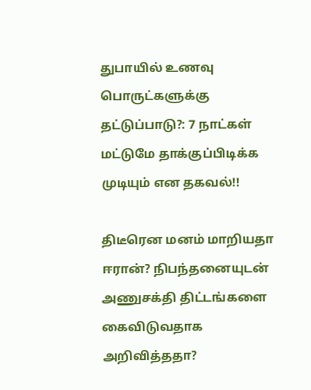துபாயில் உணவு பொருட்களுக்கு தட்டுப்பாடு?: 7 நாட்கள் மட்டுமே தாக்குப்பிடிக்க முடியும் என தகவல்!!

திடீரென மனம் மாறியதா ஈரான்? நிபந்தனையுடன் அணுசக்தி திட்டங்களை கைவிடுவதாக அறிவித்ததா?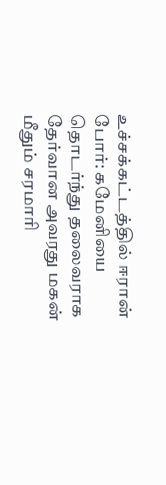உச்சக்கட்டத்தில் ஈரான் போர்: கமேனியை தொடர்ந்து தலைவராக தேர்வான அவரது மகன் மீதும் சரமாரி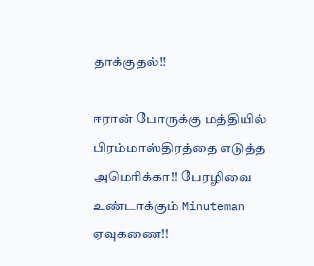தாக்குதல்!!

ஈரான் போருக்கு மத்தியில் பிரம்மாஸ்திரத்தை எடுத்த அமெரிக்கா!! பேரழிவை உண்டாக்கும் Minuteman ஏவுகணை!!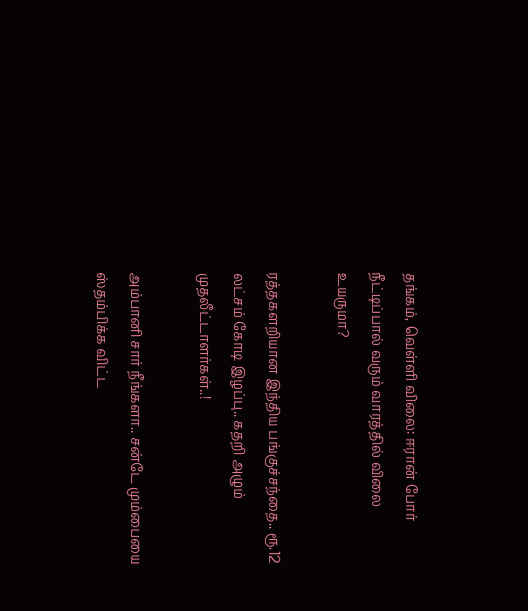தங்கம், வெள்ளி விலை: ஈரான் போர் நீட்டிப்பால் வரும் வாரத்தில் விலை உயருமா?

ரத்தகளறியான இந்திய பங்குச்சந்தை.. ரூ.12 லட்சம் கோடி இழப்பு.. கதறி அழும் முதலீட்டாளர்கள்..!

அம்பானி சார் நீங்களா.. சன்டே மும்பையை ஸ்தம்பிக்க விட்ட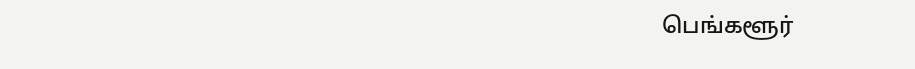பெங்களூர்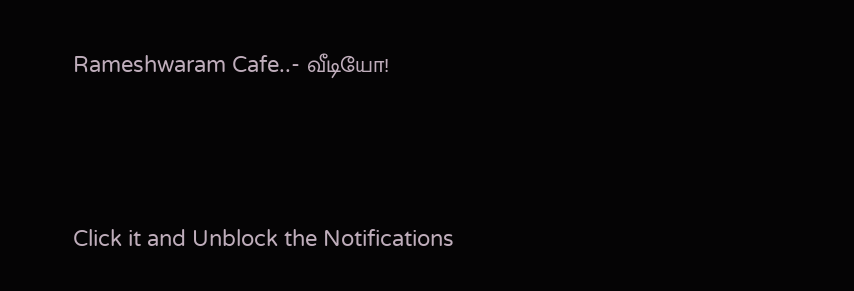Rameshwaram Cafe..- வீடியோ!



Click it and Unblock the Notifications